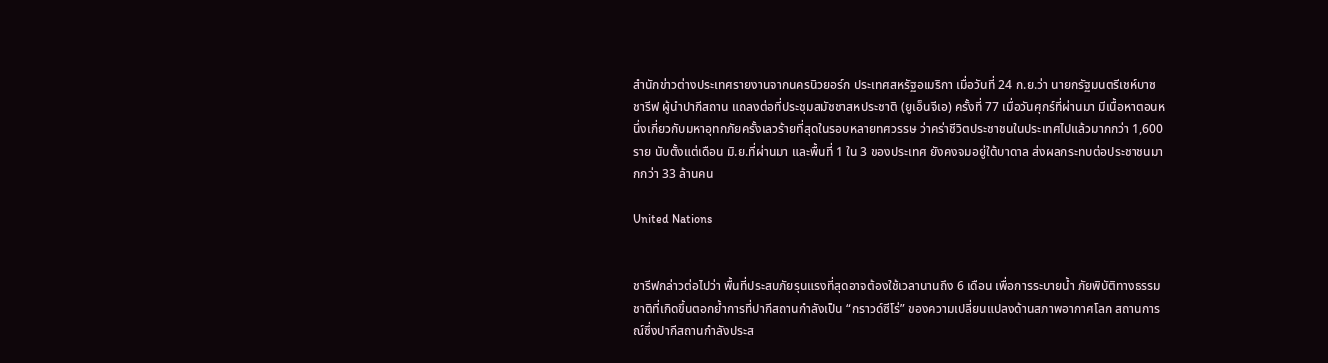สำนักข่าวต่างประเทศรายงานจากนครนิวยอร์ก ประเทศสหรัฐอเมริกา เมื่อวันที่ 24 ก.ย.ว่า นายกรัฐมนตรีเชห์บาซ ชารีฟ ผู้นำปากีสถาน แถลงต่อที่ประชุมสมัชชาสหประชาติ (ยูเอ็นจีเอ) ครั้งที่ 77 เมื่อวันศุกร์ที่ผ่านมา มีเนื้อหาตอนหนึ่งเกี่ยวกับมหาอุทกภัยครั้งเลวร้ายที่สุดในรอบหลายทศวรรษ ว่าคร่าชีวิตประชาชนในประเทศไปแล้วมากกว่า 1,600 ราย นับตั้งแต่เดือน มิ.ย.ที่ผ่านมา และพื้นที่ 1 ใน 3 ของประเทศ ยังคงจมอยู่ใต้บาดาล ส่งผลกระทบต่อประชาชนมากกว่า 33 ล้านคน

United Nations


ชารีฟกล่าวต่อไปว่า พื้นที่ประสบภัยรุนแรงที่สุดอาจต้องใช้เวลานานถึง 6 เดือน เพื่อการระบายน้ำ ภัยพิบัติทางธรรมชาติที่เกิดขึ้นตอกย้ำการที่ปากีสถานกำลังเป็น “กราวด์ซีโร่” ของความเปลี่ยนแปลงด้านสภาพอากาศโลก สถานการณ์ซึ่งปากีสถานกำลังประส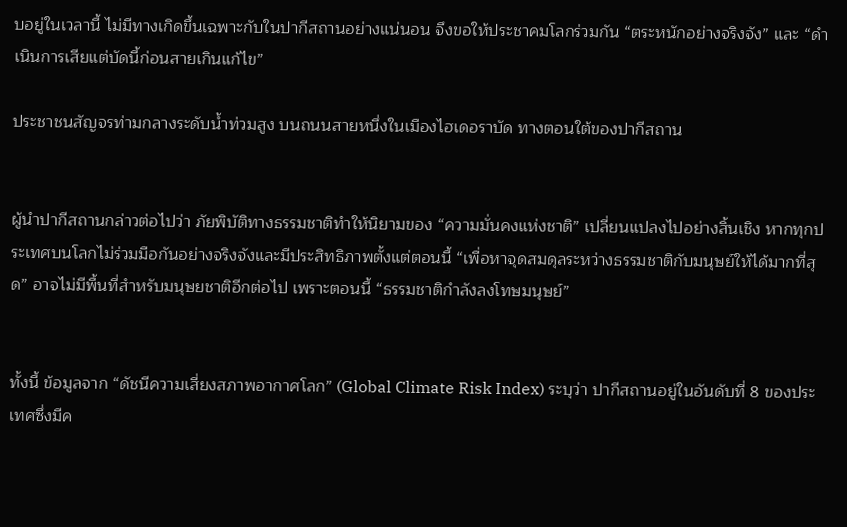บอยู่ในเวลานี้ ไม่มีทางเกิดขึ้นเฉพาะกับในปากีสถานอย่างแน่นอน จึงขอให้ประชาคมโลกร่วมกัน “ตระหนักอย่างจริงจัง” และ “ดำเนินการเสียแต่บัดนี้ก่อนสายเกินแก้ไข”

ประชาชนสัญจรท่ามกลางระดับน้ำท่วมสูง บนถนนสายหนึ่งในเมืองไฮเดอราบัด ทางตอนใต้ของปากีสถาน


ผู้นำปากีสถานกล่าวต่อไปว่า ภัยพิบัติทางธรรมชาติทำให้นิยามของ “ความมั่นคงแห่งชาติ” เปลี่ยนแปลงไปอย่างสิ้นเชิง หากทุกประเทศบนโลกไม่ร่วมมือกันอย่างจริงจังและมีประสิทธิภาพตั้งแต่ตอนนี้ “เพื่อหาจุดสมดุลระหว่างธรรมชาติกับมนุษย์ให้ได้มากที่สุด” อาจไม่มีพื้นที่สำหรับมนุษยชาติอีกต่อไป เพราะตอนนี้ “ธรรมชาติกำลังลงโทษมนุษย์”


ทั้งนี้ ข้อมูลจาก “ดัชนีความเสี่ยงสภาพอากาศโลก” (Global Climate Risk Index) ระบุว่า ปากีสถานอยู่ในอันดับที่ 8 ของประเทศซึ่งมีค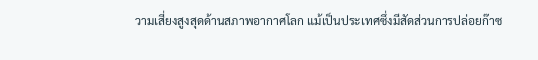วามเสี่ยงสูงสุดด้านสภาพอากาศโลก แม้เป็นประเทศซึ่งมีสัดส่วนการปล่อยก๊าซ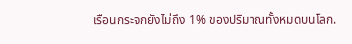เรือนกระจกยังไม่ถึง 1% ของปริมาณทั้งหมดบนโลก.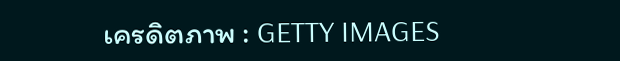เครดิตภาพ : GETTY IMAGES